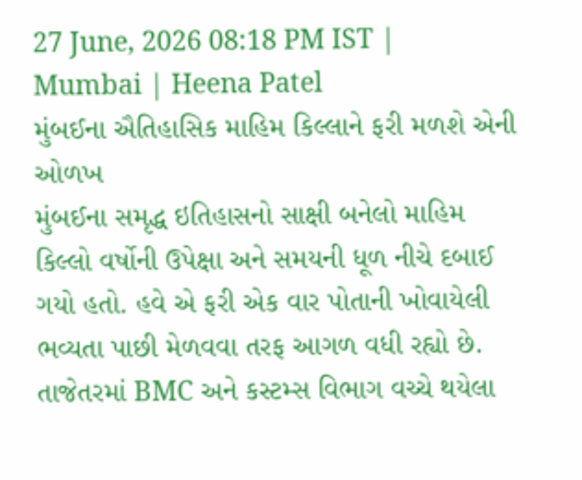27 June, 2026 08:18 PM IST | Mumbai | Heena Patel
મુંબઈના ઐતિહાસિક માહિમ કિલ્લાને ફરી મળશે એની ઓળખ
મુંબઈના સમૃદ્ધ ઇતિહાસનો સાક્ષી બનેલો માહિમ કિલ્લો વર્ષોની ઉપેક્ષા અને સમયની ધૂળ નીચે દબાઈ ગયો હતો. હવે એ ફરી એક વાર પોતાની ખોવાયેલી ભવ્યતા પાછી મેળવવા તરફ આગળ વધી રહ્યો છે. તાજેતરમાં BMC અને કસ્ટમ્સ વિભાગ વચ્ચે થયેલા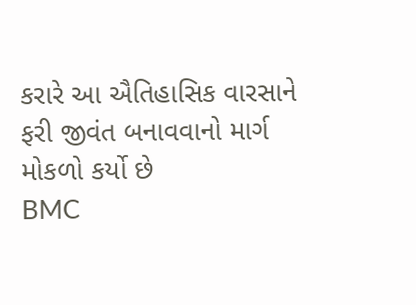કરારે આ ઐતિહાસિક વારસાને ફરી જીવંત બનાવવાનો માર્ગ મોકળો કર્યો છે
BMC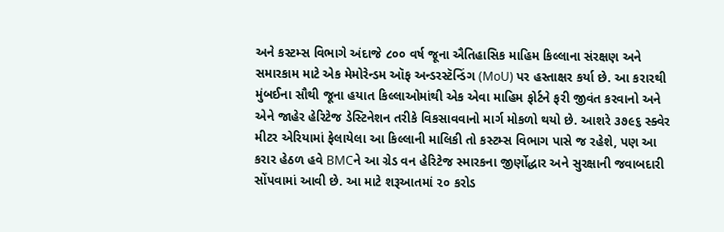અને કસ્ટમ્સ વિભાગે અંદાજે ૮૦૦ વર્ષ જૂના ઐતિહાસિક માહિમ કિલ્લાના સંરક્ષણ અને સમારકામ માટે એક મેમોરેન્ડમ ઑફ અન્ડરસ્ટૅન્ડિંગ (MoU) પર હસ્તાક્ષર કર્યા છે. આ કરારથી મુંબઈના સૌથી જૂના હયાત કિલ્લાઓમાંથી એક એવા માહિમ ફોર્ટને ફરી જીવંત કરવાનો અને એને જાહેર હેરિટેજ ડેસ્ટિનેશન તરીકે વિકસાવવાનો માર્ગ મોકળો થયો છે. આશરે ૩૭૯૬ સ્ક્વેર મીટર એરિયામાં ફેલાયેલા આ કિલ્લાની માલિકી તો કસ્ટમ્સ વિભાગ પાસે જ રહેશે, પણ આ કરાર હેઠળ હવે BMCને આ ગ્રેડ વન હેરિટેજ સ્મારકના જીર્ણોદ્ધાર અને સુરક્ષાની જવાબદારી સોંપવામાં આવી છે. આ માટે શરૂઆતમાં ૨૦ કરોડ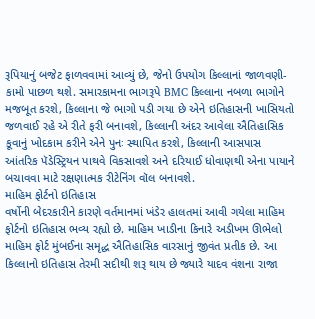રૂપિયાનું બજેટ ફાળવવામાં આવ્યું છે, જેનો ઉપયોગ કિલ્લાનાં જાળવણી-કામો પાછળ થશે. સમારકામના ભાગરૂપે BMC કિલ્લાના નબળા ભાગોને મજબૂત કરશે, કિલ્લાના જે ભાગો પડી ગયા છે એને ઇતિહાસની ખાસિયતો જળવાઈ રહે એ રીતે ફરી બનાવશે, કિલ્લાની અંદર આવેલા ઐતિહાસિક કૂવાનું ખોદકામ કરીને એને પુનઃ સ્થાપિત કરશે, કિલ્લાની આસપાસ આંતરિક પૅડેસ્ટ્રિયન પાથવે વિકસાવશે અને દરિયાઈ ધોવાણથી એના પાયાને બચાવવા માટે રક્ષણાત્મક રીટેનિંગ વૉલ બનાવશે.
માહિમ ફોર્ટનો ઇતિહાસ
વર્ષોની બેદરકારીને કારણે વર્તમાનમાં ખંડેર હાલતમાં આવી ગયેલા માહિમ ફોર્ટનો ઇતિહાસ ભવ્ય રહ્યો છે. માહિમ ખાડીના કિનારે અડીખમ ઊભેલો માહિમ ફોર્ટ મુંબઈના સમૃદ્ધ ઐતિહાસિક વારસાનું જીવંત પ્રતીક છે. આ કિલ્લાનો ઇતિહાસ તેરમી સદીથી શરૂ થાય છે જ્યારે યાદવ વંશના રાજા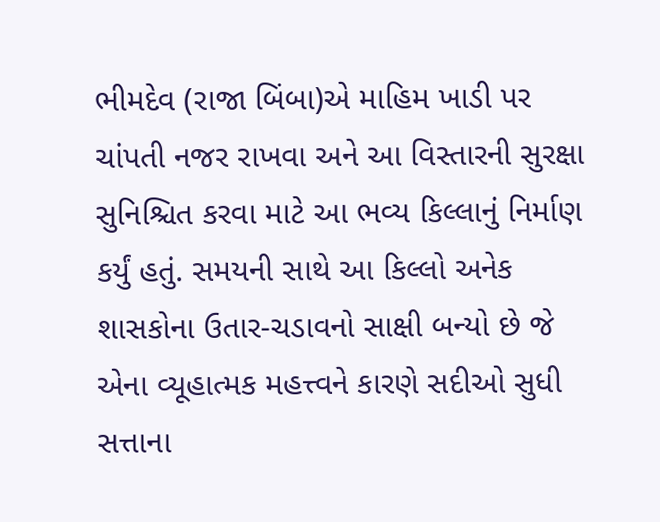ભીમદેવ (રાજા બિંબા)એ માહિમ ખાડી પર ચાંપતી નજર રાખવા અને આ વિસ્તારની સુરક્ષા સુનિશ્ચિત કરવા માટે આ ભવ્ય કિલ્લાનું નિર્માણ કર્યું હતું. સમયની સાથે આ કિલ્લો અનેક શાસકોના ઉતાર-ચડાવનો સાક્ષી બન્યો છે જે એના વ્યૂહાત્મક મહત્ત્વને કારણે સદીઓ સુધી સત્તાના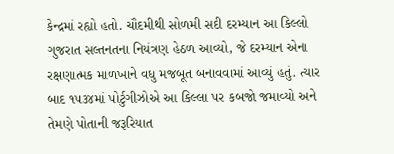કેન્દ્રમાં રહ્યો હતો. ચૌદમીથી સોળમી સદી દરમ્યાન આ કિલ્લો ગુજરાત સલ્તનતના નિયંત્રણ હેઠળ આવ્યો, જે દરમ્યાન એના રક્ષણાત્મક માળખાને વધુ મજબૂત બનાવવામાં આવ્યું હતું. ત્યાર બાદ ૧૫૩૪માં પોર્ટુગીઝોએ આ કિલ્લા પર કબજો જમાવ્યો અને તેમણે પોતાની જરૂરિયાત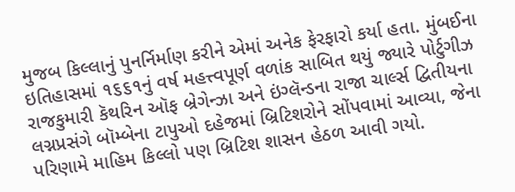મુજબ કિલ્લાનું પુનર્નિર્માણ કરીને એમાં અનેક ફેરફારો કર્યા હતા. મુંબઈના ઇતિહાસમાં ૧૬૬૧નું વર્ષ મહત્ત્વપૂર્ણ વળાંક સાબિત થયું જ્યારે પોર્ટુગીઝ રાજકુમારી કૅથરિન ઑફ બ્રેગેન્ઝા અને ઇંગ્લૅન્ડના રાજા ચાર્લ્સ દ્વિતીયના લગ્નપ્રસંગે બૉમ્બેના ટાપુઓ દહેજમાં બ્રિટિશરોને સોંપવામાં આવ્યા, જેના પરિણામે માહિમ કિલ્લો પણ બ્રિટિશ શાસન હેઠળ આવી ગયો.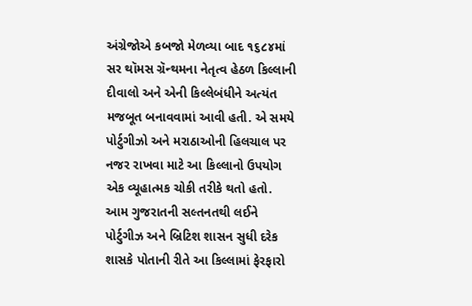અંગ્રેજોએ કબજો મેળવ્યા બાદ ૧૬૮૪માં સર થૉમસ ગ્રૅન્થમના નેતૃત્વ હેઠળ કિલ્લાની દીવાલો અને એની કિલ્લેબંધીને અત્યંત મજબૂત બનાવવામાં આવી હતી. એ સમયે પોર્ટુગીઝો અને મરાઠાઓની હિલચાલ પર નજર રાખવા માટે આ કિલ્લાનો ઉપયોગ એક વ્યૂહાત્મક ચોકી તરીકે થતો હતો. આમ ગુજરાતની સલ્તનતથી લઈને પોર્ટુગીઝ અને બ્રિટિશ શાસન સુધી દરેક શાસકે પોતાની રીતે આ કિલ્લામાં ફેરફારો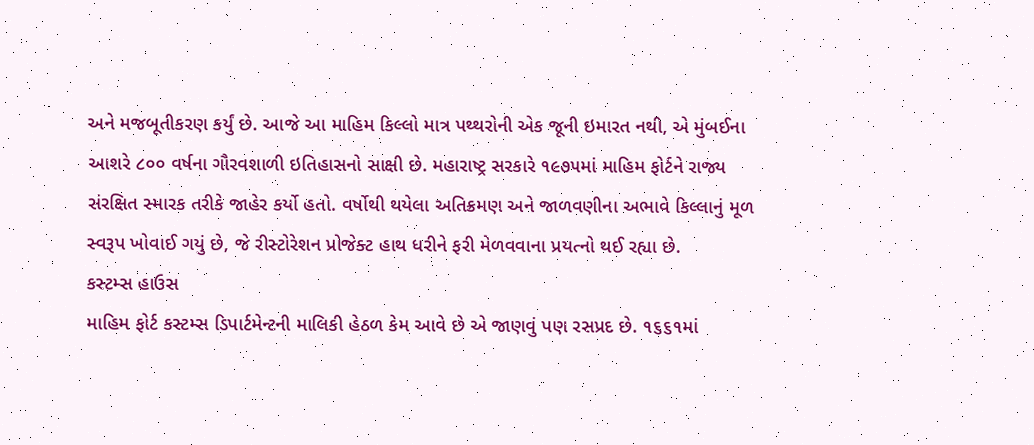અને મજબૂતીકરણ કર્યું છે. આજે આ માહિમ કિલ્લો માત્ર પથ્થરોની એક જૂની ઇમારત નથી, એ મુંબઈના આશરે ૮૦૦ વર્ષના ગૌરવશાળી ઇતિહાસનો સાક્ષી છે. મહારાષ્ટ્ર સરકારે ૧૯૭૫માં માહિમ ફોર્ટને રાજ્ય સંરક્ષિત સ્મારક તરીકે જાહેર કર્યો હતો. વર્ષોથી થયેલા અતિક્રમણ અને જાળવણીના અભાવે કિલ્લાનું મૂળ સ્વરૂપ ખોવાઈ ગયું છે, જે રીસ્ટોરેશન પ્રોજેક્ટ હાથ ધરીને ફરી મેળવવાના પ્રયત્નો થઈ રહ્યા છે.
કસ્ટમ્સ હાઉસ
માહિમ ફોર્ટ કસ્ટમ્સ ડિપાર્ટમેન્ટની માલિકી હેઠળ કેમ આવે છે એ જાણવું પણ રસપ્રદ છે. ૧૬૬૧માં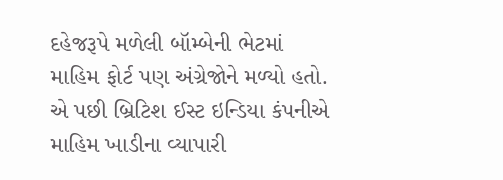દહેજરૂપે મળેલી બૉમ્બેની ભેટમાં માહિમ ફોર્ટ પણ અંગ્રેજોને મળ્યો હતો. એ પછી બ્રિટિશ ઈસ્ટ ઇન્ડિયા કંપનીએ માહિમ ખાડીના વ્યાપારી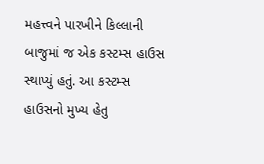મહત્ત્વને પારખીને કિલ્લાની બાજુમાં જ એક કસ્ટમ્સ હાઉસ સ્થાપ્યું હતું. આ કસ્ટમ્સ હાઉસનો મુખ્ય હેતુ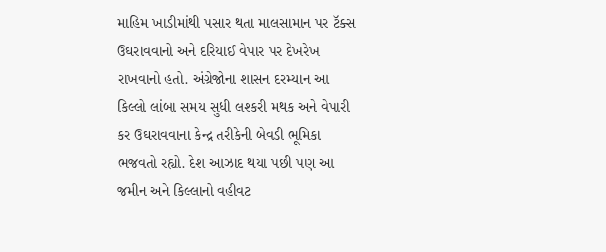માહિમ ખાડીમાંથી પસાર થતા માલસામાન પર ટૅક્સ ઉઘરાવવાનો અને દરિયાઈ વેપાર પર દેખરેખ રાખવાનો હતો. અંગ્રેજોના શાસન દરમ્યાન આ કિલ્લો લાંબા સમય સુધી લશ્કરી મથક અને વેપારી કર ઉઘરાવવાના કેન્દ્ર તરીકેની બેવડી ભૂમિકા ભજવતો રહ્યો. દેશ આઝાદ થયા પછી પણ આ જમીન અને કિલ્લાનો વહીવટ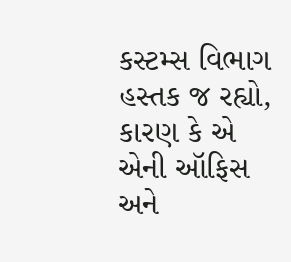કસ્ટમ્સ વિભાગ હસ્તક જ રહ્યો, કારણ કે એ એની ઑફિસ અને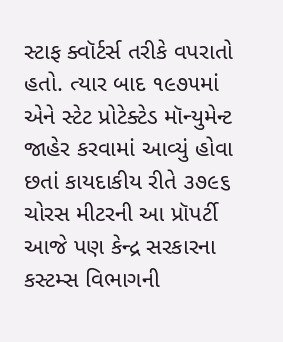સ્ટાફ ક્વૉર્ટર્સ તરીકે વપરાતો હતો. ત્યાર બાદ ૧૯૭૫માં એને સ્ટેટ પ્રોટેક્ટેડ મૉન્યુમેન્ટ જાહેર કરવામાં આવ્યું હોવા છતાં કાયદાકીય રીતે ૩૭૯૬ ચોરસ મીટરની આ પ્રૉપર્ટી આજે પણ કેન્દ્ર સરકારના કસ્ટમ્સ વિભાગની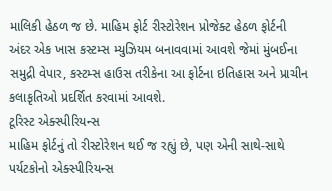માલિકી હેઠળ જ છે. માહિમ ફોર્ટ રીસ્ટોરેશન પ્રોજેક્ટ હેઠળ ફોર્ટની અંદર એક ખાસ કસ્ટમ્સ મ્યુઝિયમ બનાવવામાં આવશે જેમાં મુંબઈના સમુદ્રી વેપાર, કસ્ટમ્સ હાઉસ તરીકેના આ ફોર્ટના ઇતિહાસ અને પ્રાચીન કલાકૃતિઓ પ્રદર્શિત કરવામાં આવશે.
ટૂરિસ્ટ એક્સ્પીરિયન્સ
માહિમ ફોર્ટનું તો રીસ્ટોરેશન થઈ જ રહ્યું છે, પણ એની સાથે-સાથે પર્યટકોનો એક્સ્પીરિયન્સ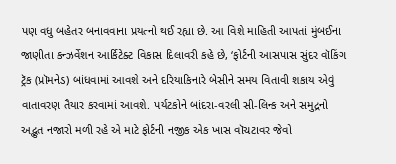પણ વધુ બહેતર બનાવવાના પ્રયત્નો થઈ રહ્યા છે. આ વિશે માહિતી આપતાં મુંબઈના જાણીતા કન્ઝર્વેશન આર્કિટેક્ટ વિકાસ દિલાવરી કહે છે, ‘ફોર્ટની આસપાસ સુંદર વૉકિંગ ટ્રૅક (પ્રૉમનેડ) બાંધવામાં આવશે અને દરિયાકિનારે બેસીને સમય વિતાવી શકાય એવું વાતાવરણ તૈયાર કરવામાં આવશે. પર્યટકોને બાંદરા-વરલી સી-લિન્ક અને સમુદ્રનો અદ્ભુત નજારો મળી રહે એ માટે ફોર્ટની નજીક એક ખાસ વૉચટાવર જેવો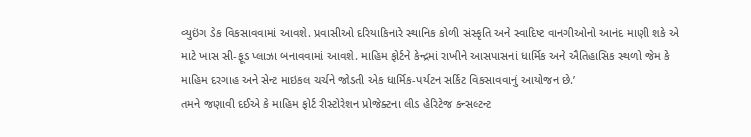વ્યુઇંગ ડેક વિકસાવવામાં આવશે. પ્રવાસીઓ દરિયાકિનારે સ્થાનિક કોળી સંસ્કૃતિ અને સ્વાદિષ્ટ વાનગીઓનો આનંદ માણી શકે એ માટે ખાસ સી-ફૂડ પ્લાઝા બનાવવામાં આવશે. માહિમ ફોર્ટને કેન્દ્રમાં રાખીને આસપાસનાં ધાર્મિક અને ઐતિહાસિક સ્થળો જેમ કે માહિમ દરગાહ અને સેન્ટ માઇકલ ચર્ચને જોડતી એક ધાર્મિક-પર્યટન સર્કિટ વિકસાવવાનું આયોજન છે.’
તમને જણાવી દઈએ કે માહિમ ફોર્ટ રીસ્ટોરેશન પ્રોજેક્ટના લીડ હેરિટેજ કન્સલ્ટન્ટ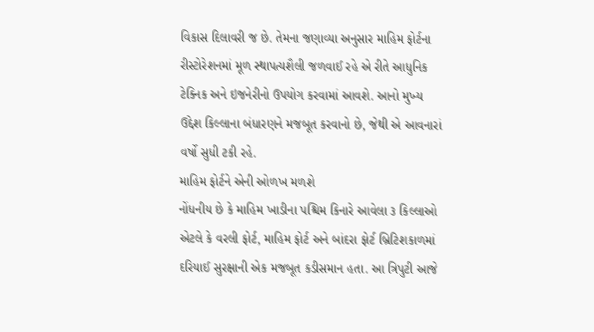વિકાસ દિલાવરી જ છે. તેમના જણાવ્યા અનુસાર માહિમ ફોર્ટના રીસ્ટોરેશનમાં મૂળ સ્થાપત્યશૈલી જળવાઈ રહે એ રીતે આધુનિક ટેક્નિક અને ઇજનેરીનો ઉપયોગ કરવામાં આવશે. આનો મુખ્ય ઉદ્દેશ કિલ્લાના બંધારણને મજબૂત કરવાનો છે, જેથી એ આવનારાં વર્ષો સુધી ટકી રહે.
માહિમ ફોર્ટને એની ઓળખ મળશે
નોંધનીય છે કે માહિમ ખાડીના પશ્ચિમ કિનારે આવેલા ૩ કિલ્લાઓ એટલે કે વરલી ફોર્ટ, માહિમ ફોર્ટ અને બાંદરા ફોર્ટ બ્રિટિશકાળમાં દરિયાઈ સુરક્ષાની એક મજબૂત કડીસમાન હતા. આ ત્રિપુટી આજે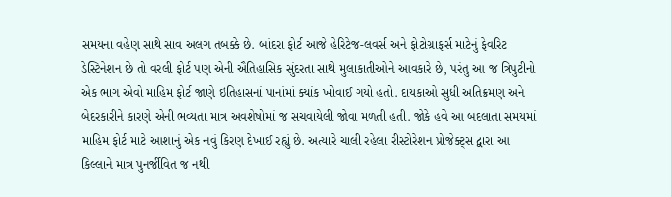સમયના વહેણ સાથે સાવ અલગ તબક્કે છે. બાંદરા ફોર્ટ આજે હેરિટેજ-લવર્સ અને ફોટોગ્રાફર્સ માટેનું ફેવરિટ ડેસ્ટિનેશન છે તો વરલી ફોર્ટ પણ એની ઐતિહાસિક સુંદરતા સાથે મુલાકાતીઓને આવકારે છે, પરંતુ આ જ ત્રિપુટીનો એક ભાગ એવો માહિમ ફોર્ટ જાણે ઇતિહાસનાં પાનાંમાં ક્યાંક ખોવાઈ ગયો હતો. દાયકાઓ સુધી અતિક્રમણ અને બેદરકારીને કારણે એની ભવ્યતા માત્ર અવશેષોમાં જ સચવાયેલી જોવા મળતી હતી. જોકે હવે આ બદલાતા સમયમાં માહિમ ફોર્ટ માટે આશાનું એક નવું કિરણ દેખાઈ રહ્યું છે. અત્યારે ચાલી રહેલા રીસ્ટોરેશન પ્રોજેક્ટ્સ દ્વારા આ કિલ્લાને માત્ર પુનર્જીવિત જ નથી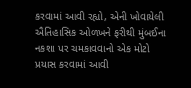કરવામાં આવી રહ્યો, એની ખોવાયેલી ઐતિહાસિક ઓળખને ફરીથી મુંબઈના નકશા પર ચમકાવવાનો એક મોટો પ્રયાસ કરવામાં આવી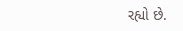રહ્યો છે.